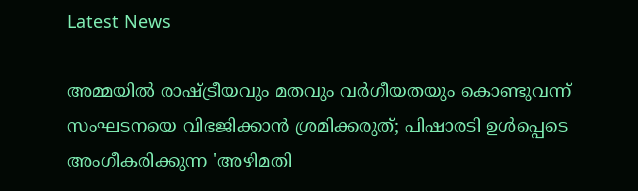Latest News

അമ്മയില്‍ രാഷ്ട്രീയവും മതവും വര്‍ഗീയതയും കൊണ്ടുവന്ന് സംഘടനയെ വിഭജിക്കാന്‍ ശ്രമിക്കരുത്; പിഷാരടി ഉള്‍പ്പെടെ അംഗീകരിക്കുന്ന 'അഴിമതി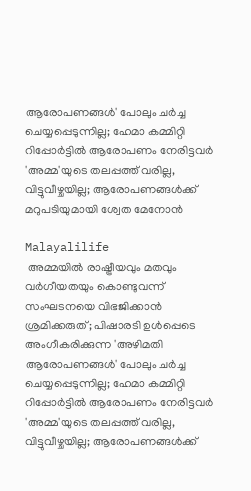ആരോപണങ്ങള്‍' പോലും ചര്‍ച്ച ചെയ്യപ്പെടുന്നില്ല; ഹേമാ കമ്മിറ്റി റിപ്പോര്‍ട്ടില്‍ ആരോപണം നേരിട്ടവര്‍ 'അമ്മ'യുടെ തലപ്പത്ത് വരില്ല, വിട്ടുവീഴ്ചയില്ല; ആരോപണങ്ങള്‍ക്ക് മറുപടിയുമായി ശ്വേത മേനോന്‍

Malayalilife
 അമ്മയില്‍ രാഷ്ട്രീയവും മതവും വര്‍ഗീയതയും കൊണ്ടുവന്ന് സംഘടനയെ വിഭജിക്കാന്‍ ശ്രമിക്കരുത്; പിഷാരടി ഉള്‍പ്പെടെ അംഗീകരിക്കുന്ന 'അഴിമതി ആരോപണങ്ങള്‍' പോലും ചര്‍ച്ച ചെയ്യപ്പെടുന്നില്ല; ഹേമാ കമ്മിറ്റി റിപ്പോര്‍ട്ടില്‍ ആരോപണം നേരിട്ടവര്‍ 'അമ്മ'യുടെ തലപ്പത്ത് വരില്ല, വിട്ടുവീഴ്ചയില്ല; ആരോപണങ്ങള്‍ക്ക്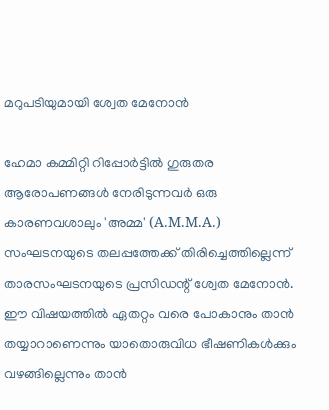മറുപടിയുമായി ശ്വേത മേനോന്‍

ഹേമാ കമ്മിറ്റി റിപ്പോര്‍ട്ടില്‍ ഗുരുതര ആരോപണങ്ങള്‍ നേരിടുന്നവര്‍ ഒരു കാരണവശാലും 'അമ്മ' (A.M.M.A.) സംഘടനയുടെ തലപ്പത്തേക്ക് തിരിച്ചെത്തില്ലെന്ന് താരസംഘടനയുടെ പ്രസിഡന്റ് ശ്വേത മേനോന്‍. ഈ വിഷയത്തില്‍ ഏതറ്റം വരെ പോകാനും താന്‍ തയ്യാറാണെന്നും യാതൊരുവിധ ഭീഷണികള്‍ക്കും വഴങ്ങില്ലെന്നും താന്‍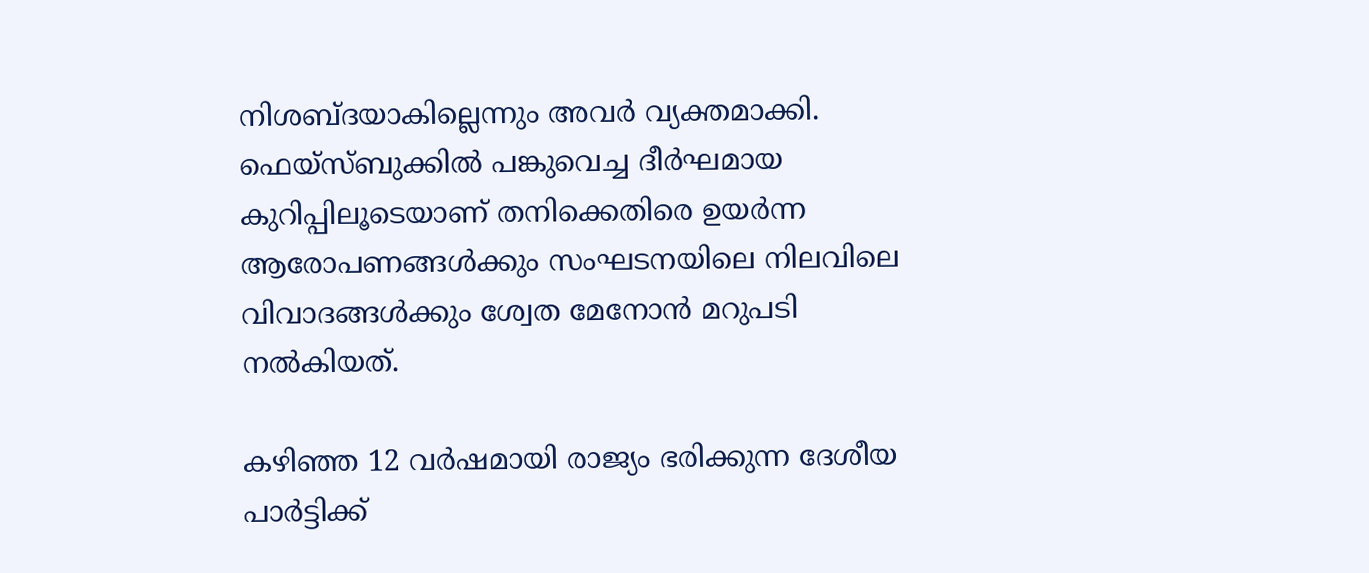നിശബ്ദയാകില്ലെന്നും അവര്‍ വ്യക്തമാക്കി. ഫെയ്‌സ്ബുക്കില്‍ പങ്കുവെച്ച ദീര്‍ഘമായ കുറിപ്പിലൂടെയാണ് തനിക്കെതിരെ ഉയര്‍ന്ന ആരോപണങ്ങള്‍ക്കും സംഘടനയിലെ നിലവിലെ വിവാദങ്ങള്‍ക്കും ശ്വേത മേനോന്‍ മറുപടി നല്‍കിയത്.

കഴിഞ്ഞ 12 വര്‍ഷമായി രാജ്യം ഭരിക്കുന്ന ദേശീയ പാര്‍ട്ടിക്ക്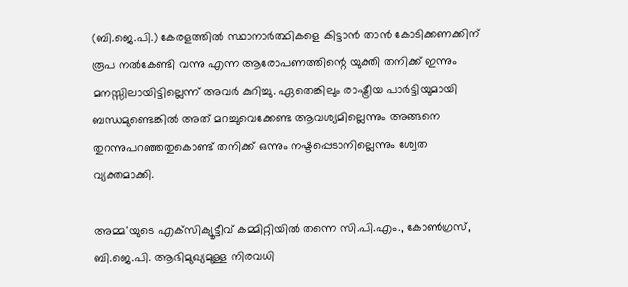(ബി.ജെ.പി.) കേരളത്തില്‍ സ്ഥാനാര്‍ത്ഥികളെ കിട്ടാന്‍ താന്‍ കോടിക്കണക്കിന് രൂപ നല്‍കേണ്ടി വന്നു എന്ന ആരോപണത്തിന്റെ യുക്തി തനിക്ക് ഇന്നും മനസ്സിലായിട്ടില്ലെന്ന് അവര്‍ കുറിച്ചു. ഏതെങ്കിലും രാഷ്ട്രീയ പാര്‍ട്ടിയുമായി ബന്ധമുണ്ടെങ്കില്‍ അത് മറച്ചുവെക്കേണ്ട ആവശ്യമില്ലെന്നും അങ്ങനെ തുറന്നുപറഞ്ഞതുകൊണ്ട് തനിക്ക് ഒന്നും നഷ്ടപ്പെടാനില്ലെന്നും ശ്വേത വ്യക്തമാക്കി.

അമ്മ'യുടെ എക്‌സിക്യൂട്ടീവ് കമ്മിറ്റിയില്‍ തന്നെ സി.പി.എം., കോണ്‍ഗ്രസ്, ബി.ജെ.പി. ആഭിമുഖ്യമുള്ള നിരവധി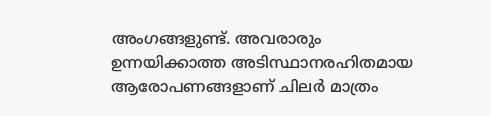അംഗങ്ങളുണ്ട്. അവരാരും ഉന്നയിക്കാത്ത അടിസ്ഥാനരഹിതമായ ആരോപണങ്ങളാണ് ചിലര്‍ മാത്രം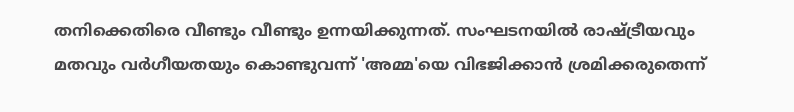തനിക്കെതിരെ വീണ്ടും വീണ്ടും ഉന്നയിക്കുന്നത്. സംഘടനയില്‍ രാഷ്ട്രീയവും മതവും വര്‍ഗീയതയും കൊണ്ടുവന്ന് 'അമ്മ'യെ വിഭജിക്കാന്‍ ശ്രമിക്കരുതെന്ന്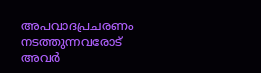അപവാദപ്രചരണം നടത്തുന്നവരോട് അവര്‍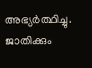അഭ്യര്‍ത്ഥിച്ചു. ജാതിക്കും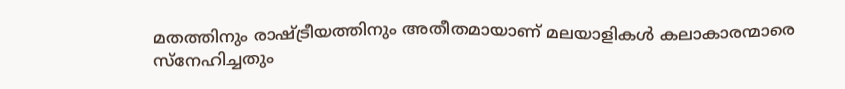മതത്തിനും രാഷ്ട്രീയത്തിനും അതീതമായാണ് മലയാളികള്‍ കലാകാരന്മാരെ സ്നേഹിച്ചതും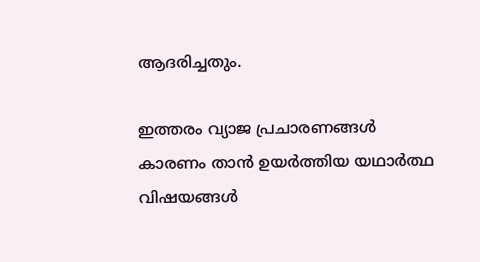ആദരിച്ചതും.

ഇത്തരം വ്യാജ പ്രചാരണങ്ങള്‍ കാരണം താന്‍ ഉയര്‍ത്തിയ യഥാര്‍ത്ഥ വിഷയങ്ങള്‍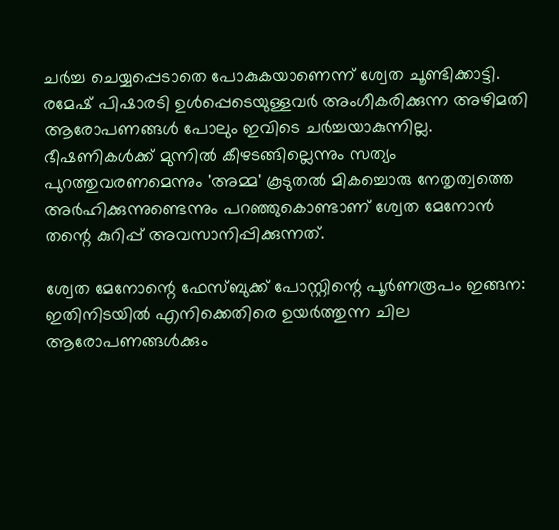ചര്‍ച്ച ചെയ്യപ്പെടാതെ പോകുകയാണെന്ന് ശ്വേത ചൂണ്ടിക്കാട്ടി. രമേഷ് പിഷാരടി ഉള്‍പ്പെടെയുള്ളവര്‍ അംഗീകരിക്കുന്ന അഴിമതി ആരോപണങ്ങള്‍ പോലും ഇവിടെ ചര്‍ച്ചയാകുന്നില്ല. ഭീഷണികള്‍ക്ക് മുന്നില്‍ കീഴടങ്ങില്ലെന്നും സത്യം പുറത്തുവരണമെന്നും 'അമ്മ' കൂടുതല്‍ മികച്ചൊരു നേതൃത്വത്തെ അര്‍ഹിക്കുന്നുണ്ടെന്നും പറഞ്ഞുകൊണ്ടാണ് ശ്വേത മേനോന്‍ തന്റെ കുറിപ്പ് അവസാനിപ്പിക്കുന്നത്.

ശ്വേത മേനോന്റെ ഫേസ്ബുക്ക് പോസ്റ്റിന്റെ പൂര്‍ണരൂപം ഇങ്ങന: ഇതിനിടയില്‍ എനിക്കെതിരെ ഉയര്‍ത്തുന്ന ചില ആരോപണങ്ങള്‍ക്കും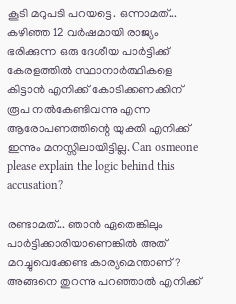കൂടി മറുപടി പറയട്ടെ. ഒന്നാമത്... കഴിഞ്ഞ 12 വര്‍ഷമായി രാജ്യം ഭരിക്കുന്ന ഒരു ദേശീയ പാര്‍ട്ടിക്ക് കേരളത്തില്‍ സ്ഥാനാര്‍ത്ഥികളെ കിട്ടാന്‍ എനിക്ക് കോടിക്കണക്കിന് രൂപ നല്‍കേണ്ടിവന്നു എന്ന ആരോപണത്തിന്റെ യുക്തി എനിക്ക് ഇന്നും മനസ്സിലായിട്ടില്ല. Can osmeone please explain the logic behind this accusation?

രണ്ടാമത്... ഞാന്‍ ഏതെങ്കിലും പാര്‍ട്ടിക്കാരിയാണെങ്കില്‍ അത് മറച്ചുവെക്കേണ്ട കാര്യമെന്താണ്? അങ്ങനെ തുറന്നു പറഞ്ഞാല്‍ എനിക്ക്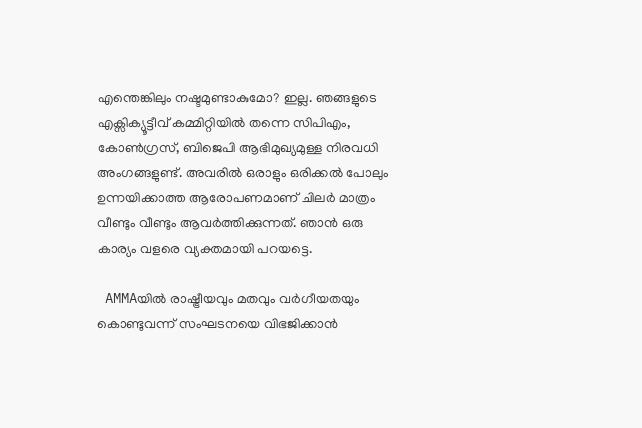എന്തെങ്കിലും നഷ്ടമുണ്ടാകുമോ? ഇല്ല. ഞങ്ങളുടെ എക്സിക്യൂട്ടീവ് കമ്മിറ്റിയില്‍ തന്നെ സിപിഎം, കോണ്‍ഗ്രസ്, ബിജെപി ആഭിമുഖ്യമുള്ള നിരവധി അംഗങ്ങളുണ്ട്. അവരില്‍ ഒരാളും ഒരിക്കല്‍ പോലും ഉന്നയിക്കാത്ത ആരോപണമാണ് ചിലര്‍ മാത്രം വീണ്ടും വീണ്ടും ആവര്‍ത്തിക്കുന്നത്. ഞാന്‍ ഒരു കാര്യം വളരെ വ്യക്തമായി പറയട്ടെ.

 AMMAയില്‍ രാഷ്ട്രീയവും മതവും വര്‍ഗീയതയും കൊണ്ടുവന്ന് സംഘടനയെ വിഭജിക്കാന്‍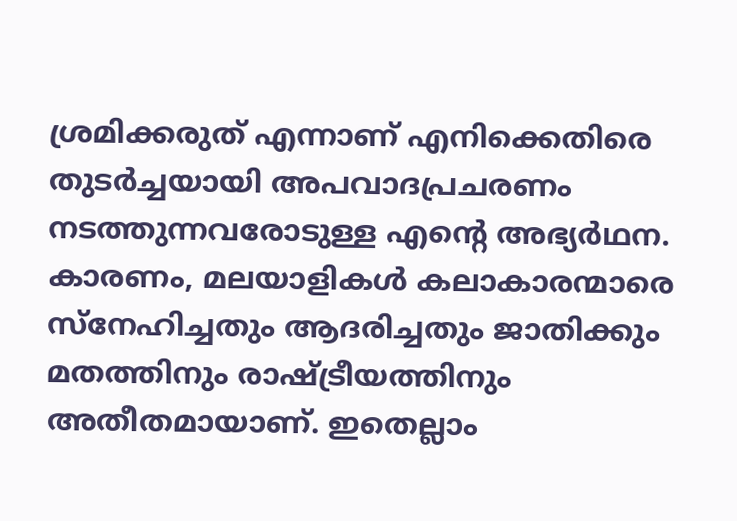ശ്രമിക്കരുത് എന്നാണ് എനിക്കെതിരെ തുടര്‍ച്ചയായി അപവാദപ്രചരണം നടത്തുന്നവരോടുള്ള എന്റെ അഭ്യര്‍ഥന. കാരണം, മലയാളികള്‍ കലാകാരന്മാരെ സ്നേഹിച്ചതും ആദരിച്ചതും ജാതിക്കും മതത്തിനും രാഷ്ട്രീയത്തിനും അതീതമായാണ്. ഇതെല്ലാം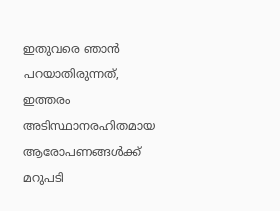ഇതുവരെ ഞാന്‍ പറയാതിരുന്നത്, ഇത്തരം അടിസ്ഥാനരഹിതമായ ആരോപണങ്ങള്‍ക്ക് മറുപടി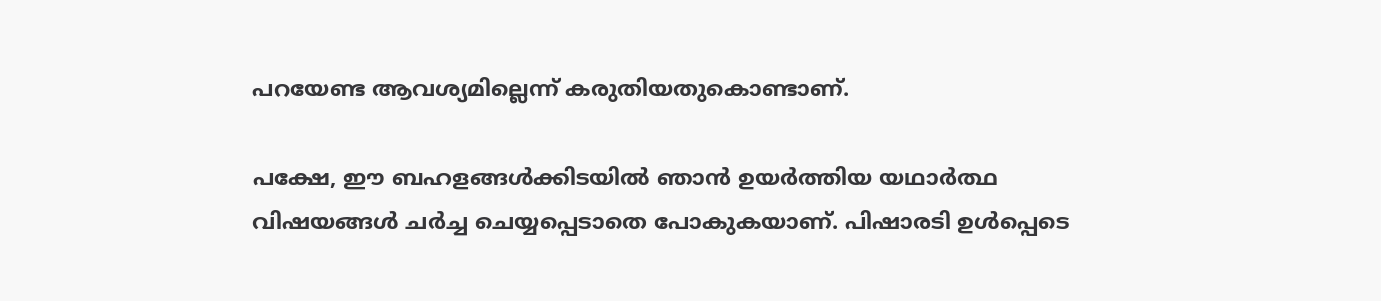പറയേണ്ട ആവശ്യമില്ലെന്ന് കരുതിയതുകൊണ്ടാണ്.

പക്ഷേ, ഈ ബഹളങ്ങള്‍ക്കിടയില്‍ ഞാന്‍ ഉയര്‍ത്തിയ യഥാര്‍ത്ഥ വിഷയങ്ങള്‍ ചര്‍ച്ച ചെയ്യപ്പെടാതെ പോകുകയാണ്. പിഷാരടി ഉള്‍പ്പെടെ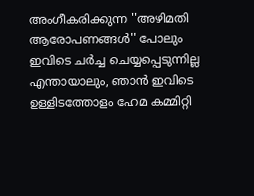അംഗീകരിക്കുന്ന ''അഴിമതി ആരോപണങ്ങള്‍'' പോലും ഇവിടെ ചര്‍ച്ച ചെയ്യപ്പെടുന്നില്ല എന്തായാലും, ഞാന്‍ ഇവിടെ ഉള്ളിടത്തോളം ഹേമ കമ്മിറ്റി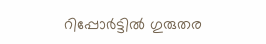റിപ്പോര്‍ട്ടില്‍ ഗുരുതര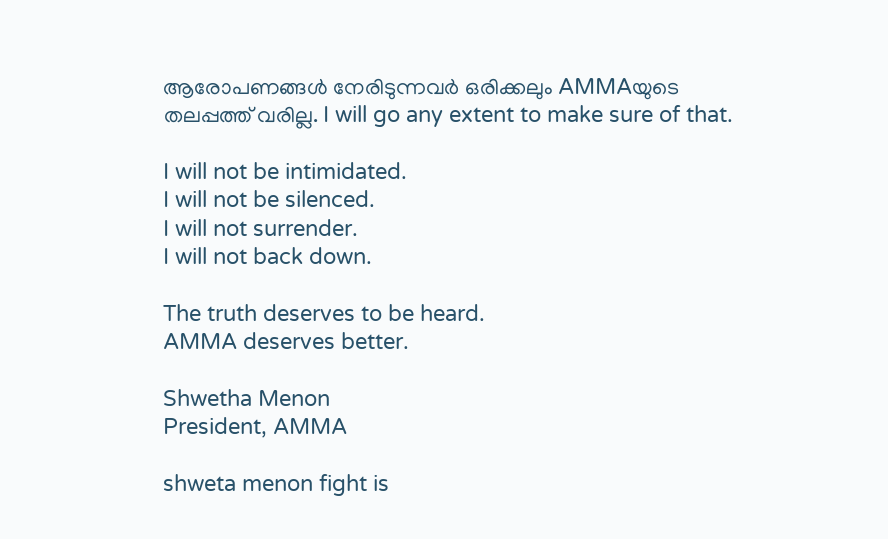ആരോപണങ്ങള്‍ നേരിടുന്നവര്‍ ഒരിക്കലും AMMAയുടെ തലപ്പത്ത് വരില്ല. I will go any extent to make sure of that.

I will not be intimidated.
I will not be silenced.
I will not surrender.
I will not back down.

The truth deserves to be heard.
AMMA deserves better.

Shwetha Menon
President, AMMA

shweta menon fight is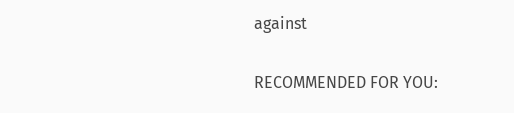against

RECOMMENDED FOR YOU: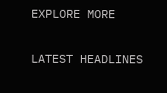EXPLORE MORE

LATEST HEADLINES